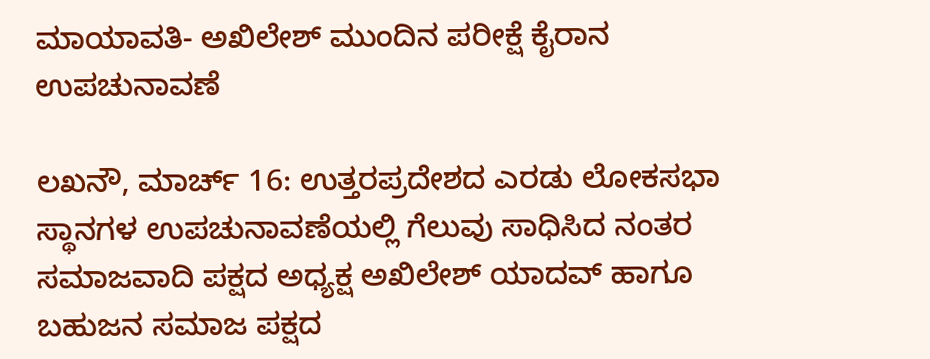ಮಾಯಾವತಿ- ಅಖಿಲೇಶ್ ಮುಂದಿನ ಪರೀಕ್ಷೆ ಕೈರಾನ ಉಪಚುನಾವಣೆ

ಲಖನೌ, ಮಾರ್ಚ್ 16: ಉತ್ತರಪ್ರದೇಶದ ಎರಡು ಲೋಕಸಭಾ ಸ್ಥಾನಗಳ ಉಪಚುನಾವಣೆಯಲ್ಲಿ ಗೆಲುವು ಸಾಧಿಸಿದ ನಂತರ ಸಮಾಜವಾದಿ ಪಕ್ಷದ ಅಧ್ಯಕ್ಷ ಅಖಿಲೇಶ್ ಯಾದವ್ ಹಾಗೂ ಬಹುಜನ ಸಮಾಜ ಪಕ್ಷದ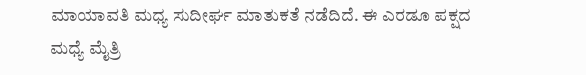ಮಾಯಾವತಿ ಮಧ್ಯ ಸುದೀರ್ಘ ಮಾತುಕತೆ ನಡೆದಿದೆ. ಈ ಎರಡೂ ಪಕ್ಷದ ಮಧ್ಯೆ ಮೈತ್ರಿ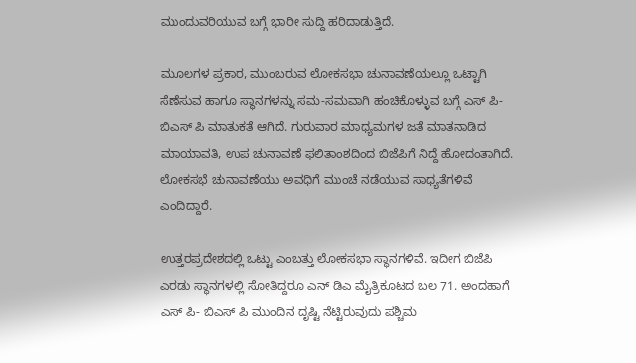ಮುಂದುವರಿಯುವ ಬಗ್ಗೆ ಭಾರೀ ಸುದ್ದಿ ಹರಿದಾಡುತ್ತಿದೆ.

ಮೂಲಗಳ ಪ್ರಕಾರ, ಮುಂಬರುವ ಲೋಕಸಭಾ ಚುನಾವಣೆಯಲ್ಲೂ ಒಟ್ಟಾಗಿ ಸೆಣೆಸುವ ಹಾಗೂ ಸ್ಥಾನಗಳನ್ನು ಸಮ-ಸಮವಾಗಿ ಹಂಚಿಕೊಳ್ಳುವ ಬಗ್ಗೆ ಎಸ್ ಪಿ- ಬಿಎಸ್ ಪಿ ಮಾತುಕತೆ ಆಗಿದೆ. ಗುರುವಾರ ಮಾಧ್ಯಮಗಳ ಜತೆ ಮಾತನಾಡಿದ ಮಾಯಾವತಿ, ಉಪ ಚುನಾವಣೆ ಫಲಿತಾಂಶದಿಂದ ಬಿಜೆಪಿಗೆ ನಿದ್ದೆ ಹೋದಂತಾಗಿದೆ. ಲೋಕಸಭೆ ಚುನಾವಣೆಯು ಅವಧಿಗೆ ಮುಂಚೆ ನಡೆಯುವ ಸಾಧ್ಯತೆಗಳಿವೆ ಎಂದಿದ್ದಾರೆ.

ಉತ್ತರಪ್ರದೇಶದಲ್ಲಿ ಒಟ್ಟು ಎಂಬತ್ತು ಲೋಕಸಭಾ ಸ್ಥಾನಗಳಿವೆ. ಇದೀಗ ಬಿಜೆಪಿ ಎರಡು ಸ್ಥಾನಗಳಲ್ಲಿ ಸೋತಿದ್ದರೂ ಎನ್ ಡಿಎ ಮೈತ್ರಿಕೂಟದ ಬಲ 71. ಅಂದಹಾಗೆ ಎಸ್ ಪಿ- ಬಿಎಸ್ ಪಿ ಮುಂದಿನ ದೃಷ್ಟಿ ನೆಟ್ಟಿರುವುದು ಪಶ್ಚಿಮ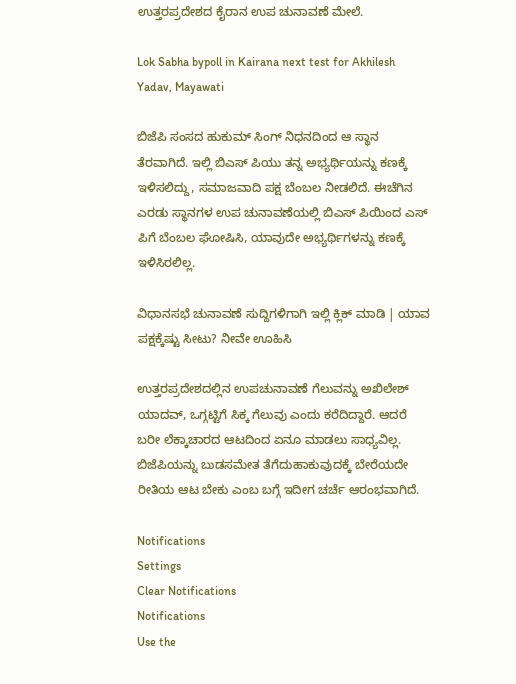ಉತ್ತರಪ್ರದೇಶದ ಕೈರಾನ ಉಪ ಚುನಾವಣೆ ಮೇಲೆ.

Lok Sabha bypoll in Kairana next test for Akhilesh Yadav, Mayawati

ಬಿಜೆಪಿ ಸಂಸದ ಹುಕುಮ್ ಸಿಂಗ್ ನಿಧನದಿಂದ ಆ ಸ್ಥಾನ ತೆರವಾಗಿದೆ. ಇಲ್ಲಿ ಬಿಎಸ್ ಪಿಯು ತನ್ನ ಅಭ್ಯರ್ಥಿಯನ್ನು ಕಣಕ್ಕೆ ಇಳಿಸಲಿದ್ದು, ಸಮಾಜವಾದಿ ಪಕ್ಷ ಬೆಂಬಲ ನೀಡಲಿದೆ. ಈಚೆಗಿನ ಎರಡು ಸ್ಥಾನಗಳ ಉಪ ಚುನಾವಣೆಯಲ್ಲಿ ಬಿಎಸ್ ಪಿಯಿಂದ ಎಸ್ ಪಿಗೆ ಬೆಂಬಲ ಘೋಷಿಸಿ, ಯಾವುದೇ ಅಭ್ಯರ್ಥಿಗಳನ್ನು ಕಣಕ್ಕೆ ಇಳಿಸಿರಲಿಲ್ಲ.

ವಿಧಾನಸಭೆ ಚುನಾವಣೆ ಸುದ್ದಿಗಳಿಗಾಗಿ ಇಲ್ಲಿ ಕ್ಲಿಕ್ ಮಾಡಿ | ಯಾವ ಪಕ್ಷಕ್ಕೆಷ್ಟು ಸೀಟು? ನೀವೇ ಊಹಿಸಿ

ಉತ್ತರಪ್ರದೇಶದಲ್ಲಿನ ಉಪಚುನಾವಣೆ ಗೆಲುವನ್ನು ಅಖಿಲೇಶ್ ಯಾದವ್, ಒಗ್ಗಟ್ಟಿಗೆ ಸಿಕ್ಕ ಗೆಲುವು ಎಂದು ಕರೆದಿದ್ದಾರೆ. ಆದರೆ ಬರೀ ಲೆಕ್ಕಾಚಾರದ ಆಟದಿಂದ ಏನೂ ಮಾಡಲು ಸಾಧ್ಯವಿಲ್ಲ. ಬಿಜೆಪಿಯನ್ನು ಬುಡಸಮೇತ ತೆಗೆದುಹಾಕುವುದಕ್ಕೆ ಬೇರೆಯದೇ ರೀತಿಯ ಆಟ ಬೇಕು ಎಂಬ ಬಗ್ಗೆ ಇದೀಗ ಚರ್ಚೆ ಆರಂಭವಾಗಿದೆ.

Notifications
Settings
Clear Notifications
Notifications
Use the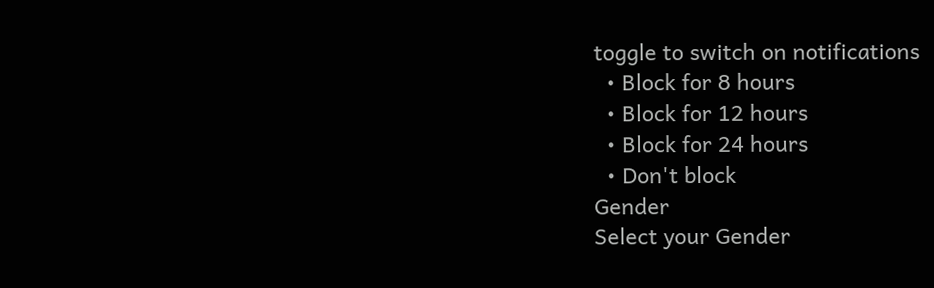toggle to switch on notifications
  • Block for 8 hours
  • Block for 12 hours
  • Block for 24 hours
  • Don't block
Gender
Select your Gender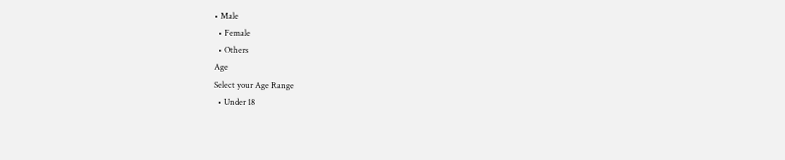• Male
  • Female
  • Others
Age
Select your Age Range
  • Under 18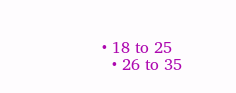• 18 to 25
  • 26 to 35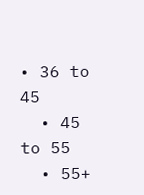• 36 to 45
  • 45 to 55
  • 55+